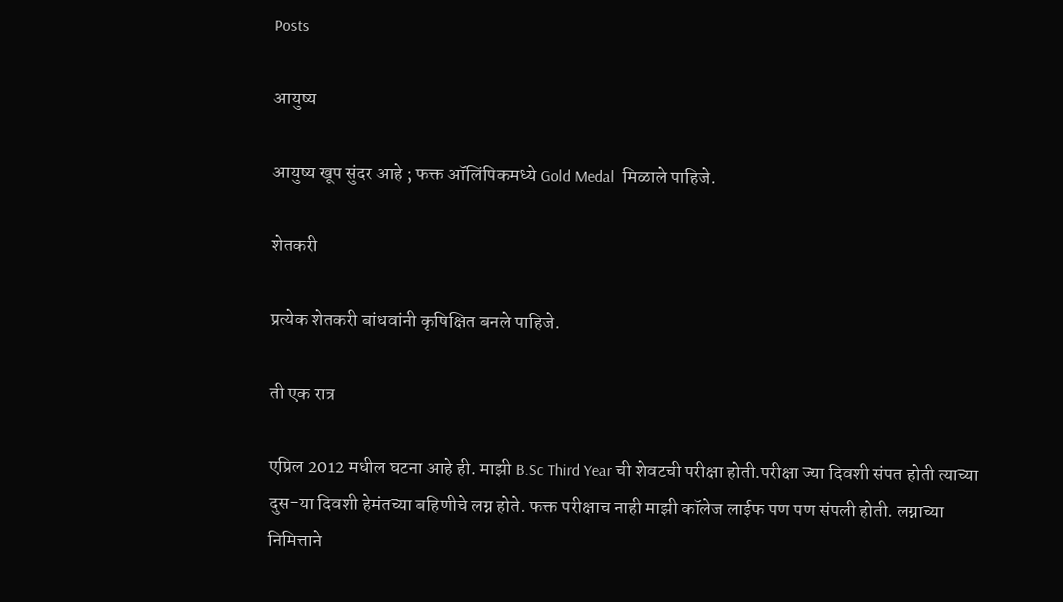Posts

आयुष्य

आयुष्य खूप सुंदर आहे ; फक्त ऑलिंपिकमध्ये Gold Medal  मिळाले पाहिजे.

शेतकरी

प्रत्येक शेतकरी बांधवांनी कृषिक्षित बनले पाहिजे.

ती एक रात्र

एप्रिल 2012 मधील घटना आहे ही. माझी B.Sc Third Year ची शेवटची परीक्षा होती.परीक्षा ज्या दिवशी संपत होती त्याच्या दुस-या दिवशी हेमंतच्या बहिणीचे लग्न होते. फक्त परीक्षाच नाही माझी कॉलेज लाईफ पण पण संपली होती. लग्नाच्या निमित्ताने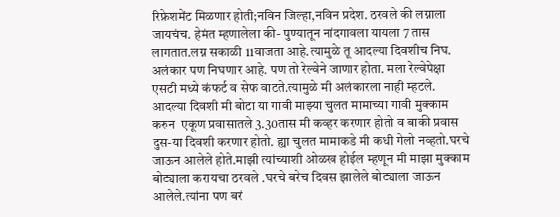रिफ्रेशमेंट मिळणार होती;नविन जिल्हा,नविन प्रदेश. ठरवले की लग्नाला जायचंच. हेमंत म्हणालेला की- पुण्यातून नांदगावला यायला 7 तास लागतात.लग्न सकाळी 11वाजता आहे.त्यामुळे तू आदल्या दिवशीच निघ. अलंकार पण निघणार आहे. पण तो रेल्वेने जाणार होता. मला रेल्वेपेक्षा एसटी मध्ये कंफर्ट व सेफ वाटते.त्यामुळे मी अलंकारला नाही म्हटले. आदल्या दिवशी मी बोटा या गावी माझ्या चुलत मामाच्या गावी मुक्काम करुन  एकूण प्रवासातले 3.30तास मी कव्हर करणार होतो व बाकी प्रवास दुस-या दिवशी करणार होतो. ह्या चुलत मामाकडे मी कधी गेलो नव्हतो.घरचे जाऊन आलेले होते.माझी त्यांच्याशी ओळख होईल म्हणून मी माझा मुक्काम बोट्याला करायचा ठरवले .घरचे बरेच दिवस झालेले बोट्याला जाऊन आलेले.त्यांना पण बरं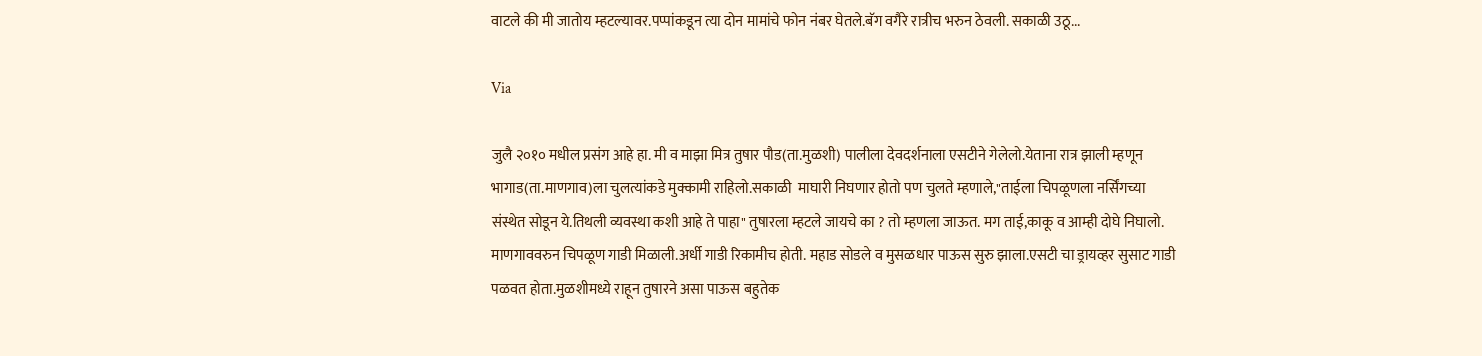वाटले की मी जातोय म्हटल्यावर.पप्पांकडून त्या दोन मामांचे फोन नंबर घेतले.बॅग वगैरे रात्रीच भरुन ठेवली. सकाळी उठू...

Via

जुलै २०१० मधील प्रसंग आहे हा. मी व माझा मित्र तुषार पौड(ता.मुळशी) पालीला देवदर्शनाला एसटीने गेलेलो.येताना रात्र झाली म्हणून भागाड(ता.माणगाव)ला चुलत्यांकडे मुक्कामी राहिलो.सकाळी  माघारी निघणार होतो पण चुलते म्हणाले,"ताईला चिपळूणला नर्सिंगच्या संस्थेत सोडून ये.तिथली व्यवस्था कशी आहे ते पाहा" तुषारला म्हटले जायचे का ? तो म्हणला जाऊत. मग ताई,काकू व आम्ही दोघे निघालो. माणगाववरुन चिपळूण गाडी मिळाली.अर्धी गाडी रिकामीच होती. महाड सोडले व मुसळधार पाऊस सुरु झाला.एसटी चा ड्रायव्हर सुसाट गाडी पळवत होता.मुळशीमध्ये राहून तुषारने असा पाऊस बहुतेक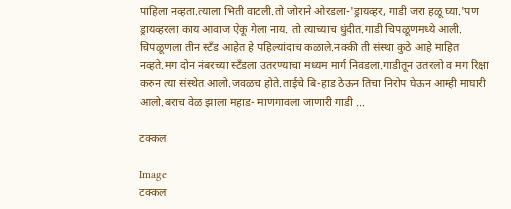पाहिला नव्हता.त्याला भिती वाटली.तो जोराने ओरडला-'ड्रायव्हर, गाडी जरा हळू घ्या.'पण ड्रायव्हरला काय आवाज ऐकू गेला नाय. तो त्याच्याच धुंदीत.गाडी चिपळूणमध्ये आली. चिपळूणला तीन स्टँड आहेत हे पहिल्यांदाच कळाले.नक्की ती संस्था कुठे आहे माहित नव्हते.मग दोन नंबरच्या स्टँडला उतरण्याचा मध्यम मार्ग निवडला.गाडीतून उतरलो व मग रिक्षा करुन त्या संस्थेत आलो.जवळच होते.ताईचे बि-हाड ठेऊन तिचा निरोप घेऊन आम्ही माघारी आलो.बराच वेळ झाला महाड- माणगावला जाणारी गाडी ...

टक्कल

Image
टक्कल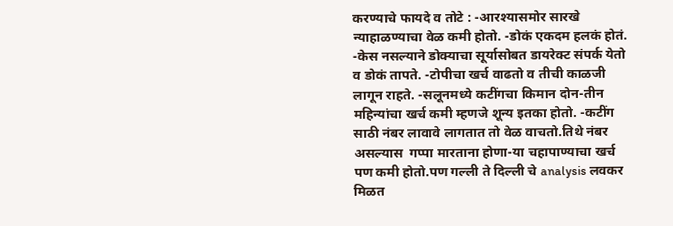करण्याचे फायदे व तोटे : -आरश्यासमोर सारखे न्याहाळण्याचा वेळ कमी होतो. -डोकं एकदम हलकं होतं. -केस नसल्याने डोक्याचा सूर्यासोबत डायरेक्ट संपर्क येतो व डोकं तापते. -टोपीचा खर्च वाढतो व तीची काळजी लागून राहते. -सलूनमध्ये कटींगचा किमान दोन-तीन महिन्यांचा खर्च कमी म्हणजे शून्य इतका होतो. -कटींग साठी नंबर लावावे लागतात तो वेळ वाचतो.तिथे नंबर असल्यास  गप्पा मारताना होणा-या चहापाण्याचा खर्च पण कमी होतो.पण गल्ली ते दिल्ली चे analysis लवकर मिळत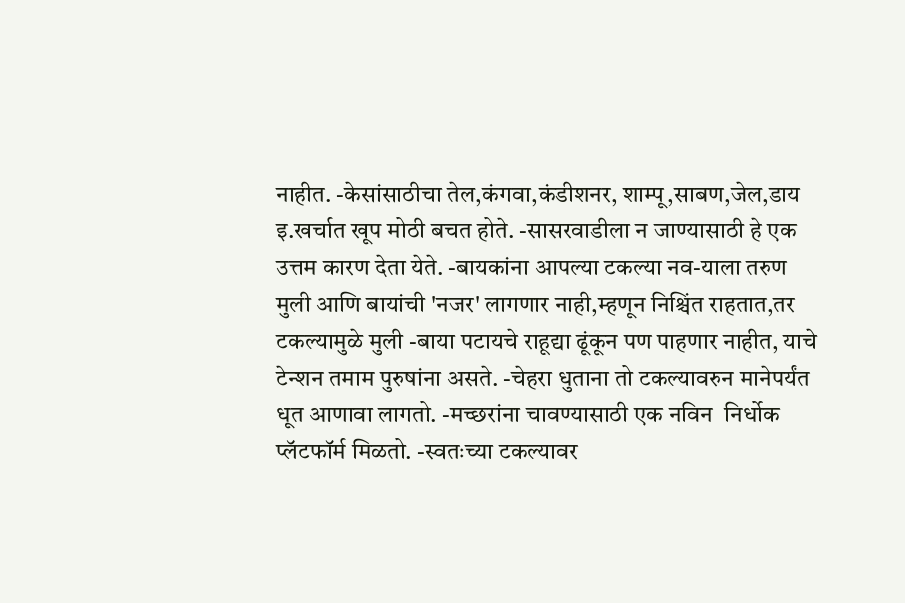नाहीत. -केसांसाठीचा तेल,कंगवा,कंडीशनर, शाम्पू,साबण,जेल,डाय इ.खर्चात खूप मोठी बचत होते. -सासरवाडीला न जाण्यासाठी हे एक उत्तम कारण देता येते. -बायकांना आपल्या टकल्या नव-याला तरुण मुली आणि बायांची 'नजर' लागणार नाही,म्हणून निश्चिंत राहतात,तर टकल्यामुळे मुली -बाया पटायचे राहूद्या ढूंकून पण पाहणार नाहीत, याचे टेन्शन तमाम पुरुषांना असते. -चेहरा धुताना तो टकल्यावरुन मानेपर्यंत धूत आणावा लागतो. -मच्छरांना चावण्यासाठी एक नविन  निर्धोक प्लॅटफॉर्म मिळतो. -स्वतःच्या टकल्यावर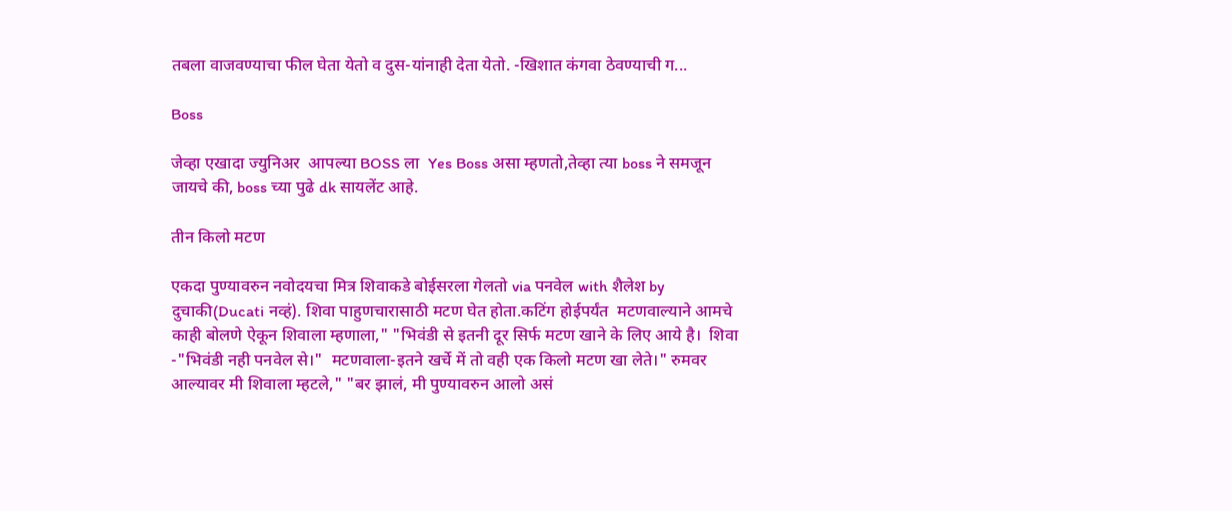तबला वाजवण्याचा फील घेता येतो व दुस-यांनाही देता येतो. -खिशात कंगवा ठेवण्याची ग...

Boss

जेव्हा एखादा ज्युनिअर  आपल्या BOSS ला  Yes Boss असा म्हणतो,तेव्हा त्या boss ने समजून जायचे की, boss च्या पुढे dk सायलेंट आहे.

तीन किलो मटण

एकदा पुण्यावरुन नवोदयचा मित्र शिवाकडे बोईसरला गेलतो via पनवेल with शैलेश by दुचाकी(Ducati नव्हं). शिवा पाहुणचारासाठी मटण घेत होता.कटिंग होईपर्यंत  मटणवाल्याने आमचे काही बोलणे ऐकून शिवाला म्हणाला," "भिवंडी से इतनी दूर सिर्फ मटण खाने के लिए आये है।  शिवा -"भिवंडी नही पनवेल से।"  मटणवाला-इतने खर्चे में तो वही एक किलो मटण खा लेते।" रुमवर आल्यावर मी शिवाला म्हटले," "बर झालं, मी पुण्यावरुन आलो असं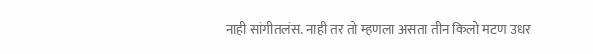नाही सांगीतलंस. नाही तर तो म्हणला असता तीन किलो मटण उधर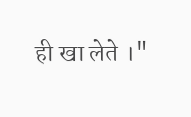ही खा लेते ।"